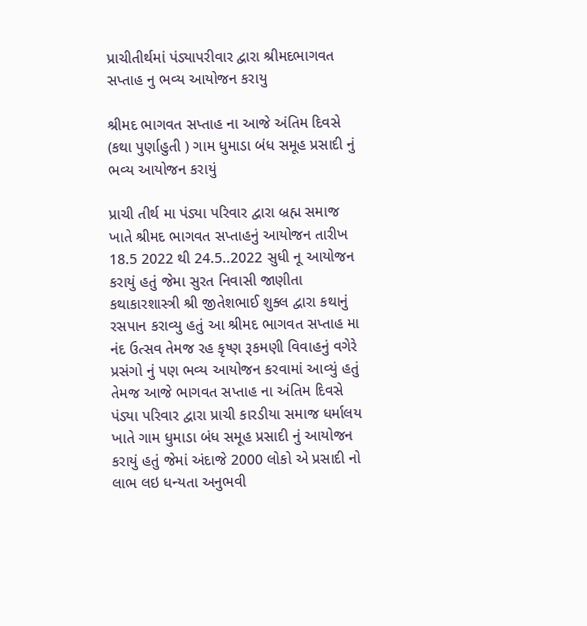પ્રાચીતીર્થમાં પંડ્યાપરીવાર દ્વારા શ્રીમદભાગવત સપ્તાહ નુ ભવ્ય આયોજન કરાયુ

શ્રીમદ ભાગવત સપ્તાહ ના આજે અંતિમ દિવસે (કથા પુર્ણાહુતી ) ગામ ધુમાડા બંધ સમૂહ પ્રસાદી નું ભવ્ય આયોજન કરાયું

પ્રાચી તીર્થ મા પંડ્યા પરિવાર દ્વારા બ્રહ્મ સમાજ ખાતે શ્રીમદ ભાગવત સપ્તાહનું આયોજન તારીખ 18.5 2022 થી 24.5..2022 સુધી નૂ આયોજન કરાયું હતું જેમા સુરત નિવાસી જાણીતા કથાકારશાસ્ત્રી શ્રી જીતેશભાઈ શુક્લ દ્વારા કથાનું રસપાન કરાવ્યુ હતું આ શ્રીમદ ભાગવત સપ્તાહ મા નંદ ઉત્સવ તેમજ રહ કૃષ્ણ રૂકમણી વિવાહનું વગેરે પ્રસંગો નું પણ ભવ્ય આયોજન કરવામાં આવ્યું હતું તેમજ આજે ભાગવત સપ્તાહ ના અંતિમ દિવસે પંડ્યા પરિવાર દ્વારા પ્રાચી કારડીયા સમાજ ધર્માલય ખાતે ગામ ધુમાડા બંધ સમૂહ પ્રસાદી નું આયોજન કરાયું હતું જેમાં અંદાજે 2000 લોકો એ પ્રસાદી નો લાભ લઇ ધન્યતા અનુભવી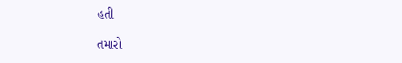હતી

તમારો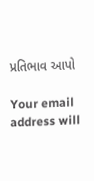પ્રતિભાવ આપો

Your email address will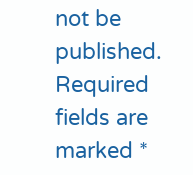not be published. Required fields are marked *